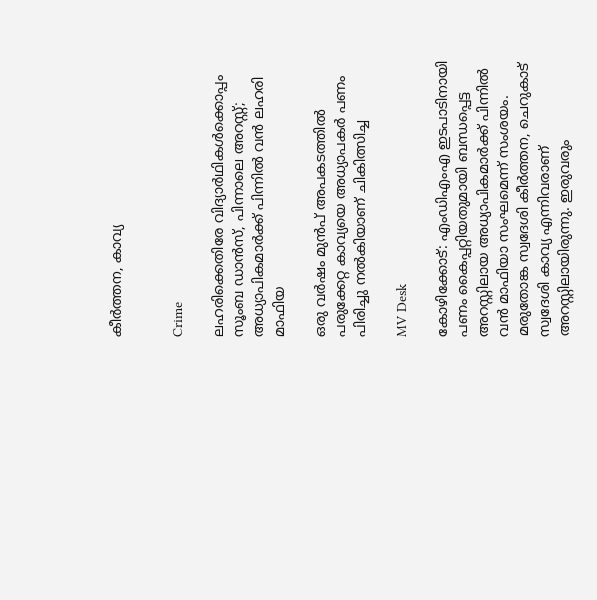കീർത്തന, കാവ്യ


Crime

ലഹരിക്കെതിരേ വിദ്യാർഥികൾക്കൊപ്പം സൂംബ ഡാൻസ്, പിന്നാലെ അറസ്റ്റ്; അധ്യാപികമാർക്ക് പിന്നിൽ വൻ ലഹരി മാഫിയ

ഒരു വർഷം മുൻപ് അപകടത്തിൽ പരുക്കേറ്റ കാവ്യയെ അധ്യാപകർ പണം പിരിച്ചു നൽകിയാണ് ചികിത്സിച്ച

MV Desk

കോഴിക്കോട്: എംഡിഎംഎ ഇടപാടിനായി പണം കൈപ്പറ്റിയതുമായി ബന്ധപ്പെട്ട അറസ്റ്റിലായ അധ്യാപികമാർക്ക് പിന്നിൽ വൻ മാഫിയാ സംഘമെന്ന് സംശയം. മരുതോങ്ക സ്വദേശി കീർത്തന, ചെറുകാട് സ്വദേശി കാവ്യ എന്നിവരാണ് അറസ്റ്റിലായിരുന്നു. ഇരുവരും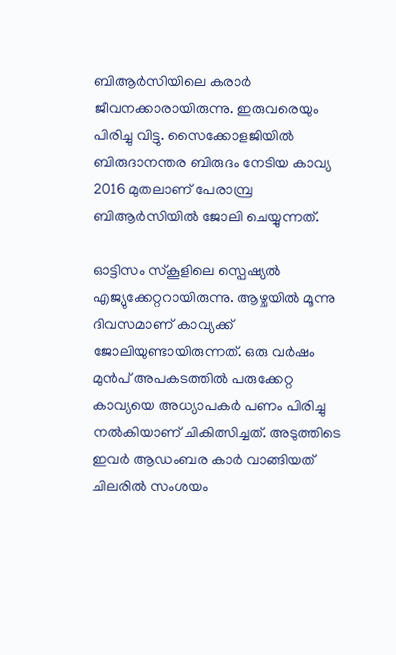ബിആർസിയിലെ കരാർ ജീവനക്കാരായിരുന്നു. ഇരുവരെയും പിരിച്ചു വിട്ടു. സൈക്കോളജിയിൽ ബിരുദാനന്തര ബിരുദം നേടിയ കാവ്യ 2016 മുതലാണ് പേരാമ്പ്ര ബിആർസിയിൽ ജോലി ചെയ്യുന്നത്.

ഓട്ടിസം സ്കൂളിലെ സ്പെഷ്യൽ എജ്യുക്കേറ്ററായിരുന്നു. ആഴ്ചയിൽ മൂന്നു ദിവസമാണ് കാവ്യക്ക് ജോലിയുണ്ടായിരുന്നത്. ഒരു വർഷം മുൻപ് അപകടത്തിൽ പരുക്കേറ്റ കാവ്യയെ അധ്യാപകർ പണം പിരിച്ചു നൽകിയാണ് ചികിത്സിച്ചത്. അടുത്തിടെ ഇവർ ആഡംബര കാർ വാങ്ങിയത് ചിലരിൽ സംശയം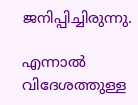ജനിപ്പിച്ചിരുന്നു.

എന്നാൽ വിദേശത്തുള്ള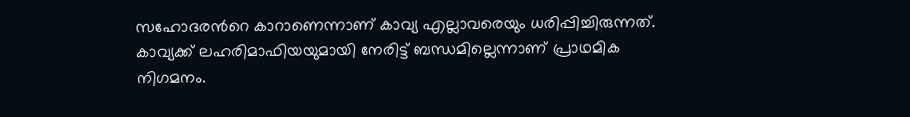സഹോദരന്‍റെ കാറാണെന്നാണ് കാവ്യ എല്ലാവരെയും ധരിപ്പിച്ചിരുന്നത്. കാവ്യക്ക് ലഹരിമാഫിയയുമായി നേരിട്ട് ബന്ധമില്ലെന്നാണ് പ്രാഥമിക നിഗമനം.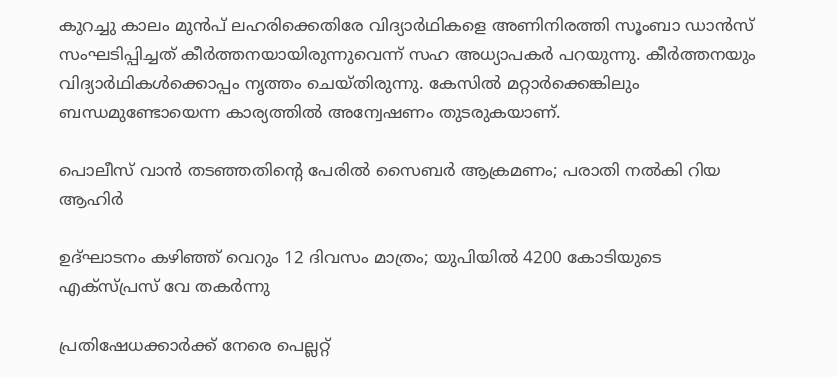കുറച്ചു കാലം മുൻപ് ലഹരിക്കെതിരേ വിദ്യാർഥികളെ അണിനിരത്തി സൂംബാ ഡാൻസ് സംഘടിപ്പിച്ചത് കീർത്തനയായിരുന്നുവെന്ന് സഹ അധ്യാപകർ പറയുന്നു. കീർത്തനയും വിദ്യാർഥികൾക്കൊപ്പം നൃത്തം ചെയ്തിരുന്നു. കേസിൽ മറ്റാർക്കെങ്കിലും ബന്ധമുണ്ടോയെന്ന കാര്യത്തിൽ അന്വേഷണം തുടരുകയാണ്.

പൊലീസ് വാൻ തടഞ്ഞതിന്‍റെ പേരിൽ സൈബർ ആക്രമണം; പരാതി നൽകി റിയ ആഹിർ

ഉദ്ഘാടനം കഴിഞ്ഞ് വെറും 12 ദിവസം മാത്രം; യുപിയിൽ 4200 കോടിയുടെ എക്സ്പ്രസ് വേ തകർന്നു

പ്രതിഷേധക്കാർക്ക് നേരെ പെല്ലറ്റ്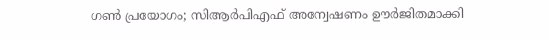ഗൺ പ്രയോഗം; സിആർപിഎഫ് അന്വേഷണം ഊർജിതമാക്കി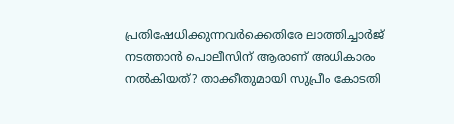പ്രതിഷേധിക്കുന്നവർക്കെതിരേ ലാത്തിച്ചാർജ് നടത്താൻ പൊലീസിന് ആരാണ് അധികാരം നൽകിയത്? താക്കീതുമായി സുപ്രീം കോടതി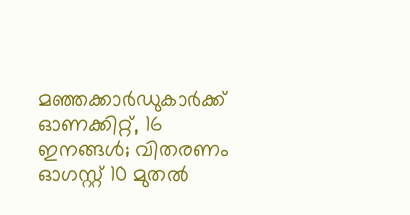മഞ്ഞക്കാർഡുകാർക്ക് ഓണക്കിറ്റ്, 16 ഇനങ്ങൾ; വിതരണം ഓഗസ്റ്റ് 10 മുതൽ